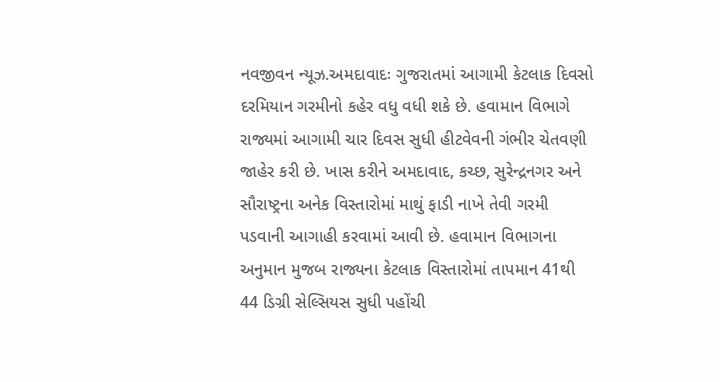નવજીવન ન્યૂઝ.અમદાવાદઃ ગુજરાતમાં આગામી કેટલાક દિવસો દરમિયાન ગરમીનો કહેર વધુ વધી શકે છે. હવામાન વિભાગે રાજ્યમાં આગામી ચાર દિવસ સુધી હીટવેવની ગંભીર ચેતવણી જાહેર કરી છે. ખાસ કરીને અમદાવાદ, કચ્છ, સુરેન્દ્રનગર અને સૌરાષ્ટ્રના અનેક વિસ્તારોમાં માથું ફાડી નાખે તેવી ગરમી પડવાની આગાહી કરવામાં આવી છે. હવામાન વિભાગના અનુમાન મુજબ રાજ્યના કેટલાક વિસ્તારોમાં તાપમાન 41થી 44 ડિગ્રી સેલ્સિયસ સુધી પહોંચી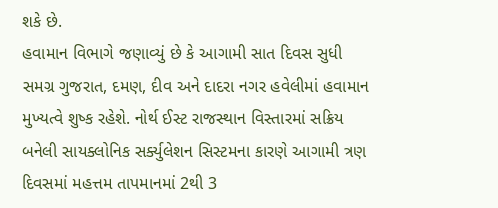શકે છે.
હવામાન વિભાગે જણાવ્યું છે કે આગામી સાત દિવસ સુધી સમગ્ર ગુજરાત, દમણ, દીવ અને દાદરા નગર હવેલીમાં હવામાન મુખ્યત્વે શુષ્ક રહેશે. નોર્થ ઈસ્ટ રાજસ્થાન વિસ્તારમાં સક્રિય બનેલી સાયક્લોનિક સર્ક્યુલેશન સિસ્ટમના કારણે આગામી ત્રણ દિવસમાં મહત્તમ તાપમાનમાં 2થી 3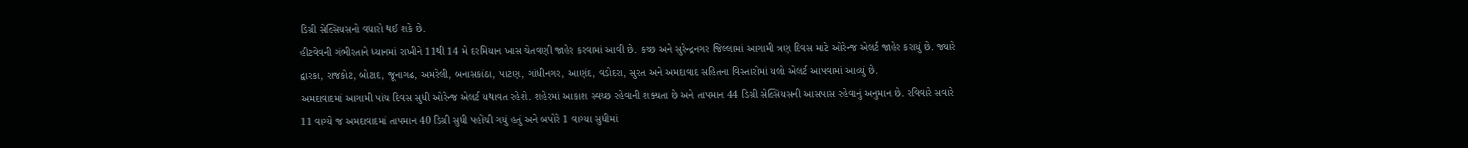ડિગ્રી સેલ્સિયસનો વધારો થઈ શકે છે.
હીટવેવની ગંભીરતાને ધ્યાનમાં રાખીને 11થી 14 મે દરમિયાન ખાસ ચેતવણી જાહેર કરવામાં આવી છે. કચ્છ અને સુરેન્દ્રનગર જિલ્લામાં આગામી ત્રણ દિવસ માટે ઓરેન્જ એલર્ટ જાહેર કરાયું છે. જ્યારે દ્વારકા, રાજકોટ, બોટાદ, જૂનાગઢ, અમરેલી, બનાસકાંઠા, પાટણ, ગાંધીનગર, આણંદ, વડોદરા, સુરત અને અમદાવાદ સહિતના વિસ્તારોમાં યલો એલર્ટ આપવામાં આવ્યું છે.
અમદાવાદમાં આગામી પાંચ દિવસ સુધી ઓરેન્જ એલર્ટ યથાવત રહેશે. શહેરમાં આકાશ સ્વચ્છ રહેવાની શક્યતા છે અને તાપમાન 44 ડિગ્રી સેલ્સિયસની આસપાસ રહેવાનું અનુમાન છે. રવિવારે સવારે 11 વાગ્યે જ અમદાવાદમાં તાપમાન 40 ડિગ્રી સુધી પહોંચી ગયું હતું અને બપોરે 1 વાગ્યા સુધીમાં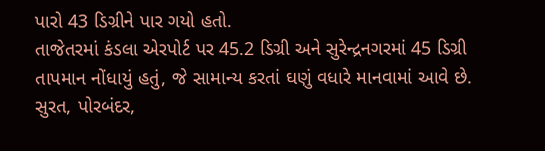પારો 43 ડિગ્રીને પાર ગયો હતો.
તાજેતરમાં કંડલા એરપોર્ટ પર 45.2 ડિગ્રી અને સુરેન્દ્રનગરમાં 45 ડિગ્રી તાપમાન નોંધાયું હતું, જે સામાન્ય કરતાં ઘણું વધારે માનવામાં આવે છે. સુરત, પોરબંદર,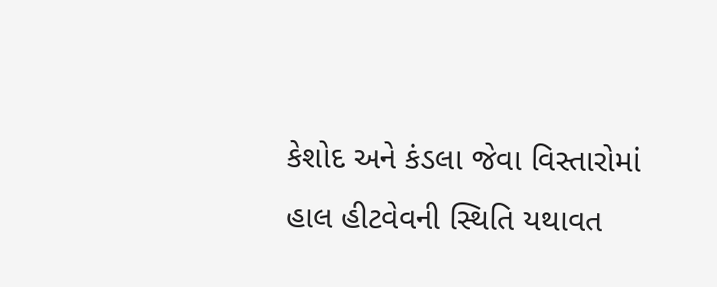કેશોદ અને કંડલા જેવા વિસ્તારોમાં હાલ હીટવેવની સ્થિતિ યથાવત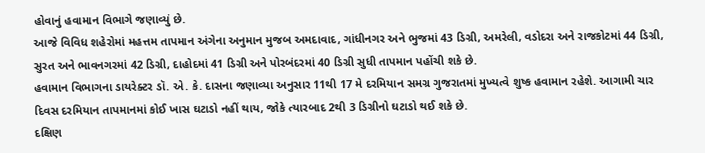હોવાનું હવામાન વિભાગે જણાવ્યું છે.
આજે વિવિધ શહેરોમાં મહત્તમ તાપમાન અંગેના અનુમાન મુજબ અમદાવાદ, ગાંધીનગર અને ભુજમાં 43 ડિગ્રી, અમરેલી, વડોદરા અને રાજકોટમાં 44 ડિગ્રી, સુરત અને ભાવનગરમાં 42 ડિગ્રી, દાહોદમાં 41 ડિગ્રી અને પોરબંદરમાં 40 ડિગ્રી સુધી તાપમાન પહોંચી શકે છે.
હવામાન વિભાગના ડાયરેક્ટર ડૉ. એ. કે. દાસના જણાવ્યા અનુસાર 11થી 17 મે દરમિયાન સમગ્ર ગુજરાતમાં મુખ્યત્વે શુષ્ક હવામાન રહેશે. આગામી ચાર દિવસ દરમિયાન તાપમાનમાં કોઈ ખાસ ઘટાડો નહીં થાય, જોકે ત્યારબાદ 2થી 3 ડિગ્રીનો ઘટાડો થઈ શકે છે.
દક્ષિણ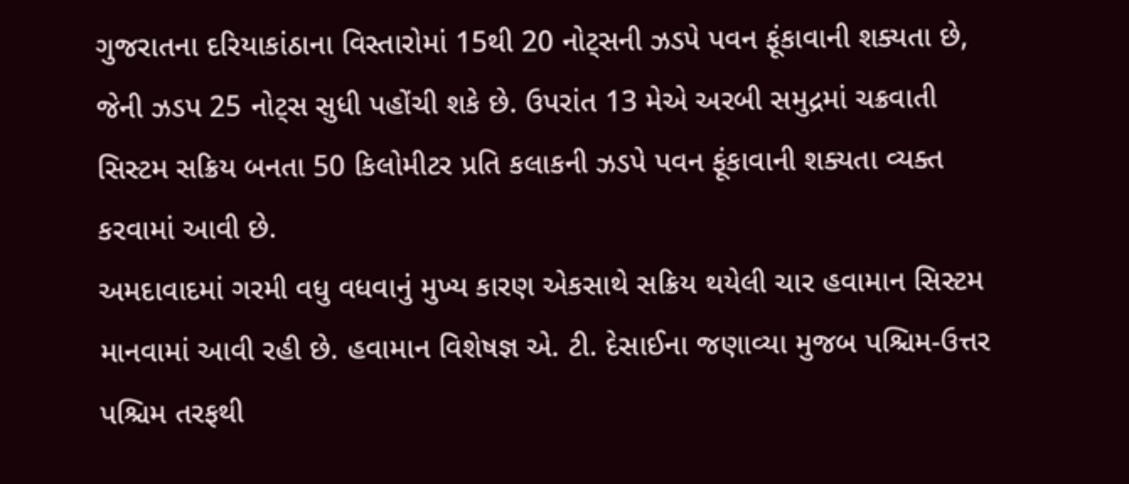ગુજરાતના દરિયાકાંઠાના વિસ્તારોમાં 15થી 20 નોટ્સની ઝડપે પવન ફૂંકાવાની શક્યતા છે, જેની ઝડપ 25 નોટ્સ સુધી પહોંચી શકે છે. ઉપરાંત 13 મેએ અરબી સમુદ્રમાં ચક્રવાતી સિસ્ટમ સક્રિય બનતા 50 કિલોમીટર પ્રતિ કલાકની ઝડપે પવન ફૂંકાવાની શક્યતા વ્યક્ત કરવામાં આવી છે.
અમદાવાદમાં ગરમી વધુ વધવાનું મુખ્ય કારણ એકસાથે સક્રિય થયેલી ચાર હવામાન સિસ્ટમ માનવામાં આવી રહી છે. હવામાન વિશેષજ્ઞ એ. ટી. દેસાઈના જણાવ્યા મુજબ પશ્ચિમ-ઉત્તર પશ્ચિમ તરફથી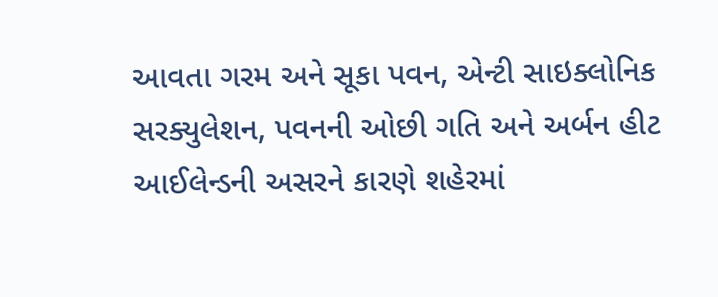આવતા ગરમ અને સૂકા પવન, એન્ટી સાઇક્લોનિક સરક્યુલેશન, પવનની ઓછી ગતિ અને અર્બન હીટ આઈલેન્ડની અસરને કારણે શહેરમાં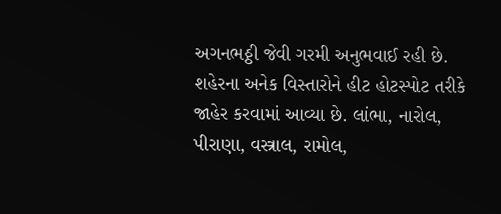અગનભઠ્ઠી જેવી ગરમી અનુભવાઈ રહી છે.
શહેરના અનેક વિસ્તારોને હીટ હોટસ્પોટ તરીકે જાહેર કરવામાં આવ્યા છે. લાંભા, નારોલ, પીરાણા, વસ્ત્રાલ, રામોલ,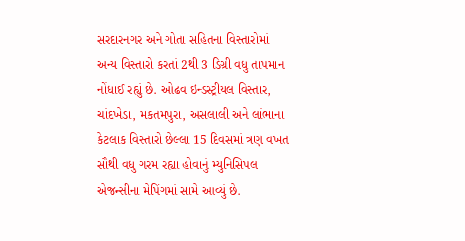સરદારનગર અને ગોતા સહિતના વિસ્તારોમાં અન્ય વિસ્તારો કરતાં 2થી 3 ડિગ્રી વધુ તાપમાન નોંધાઈ રહ્યું છે. ઓઢવ ઇન્ડસ્ટ્રીયલ વિસ્તાર, ચાંદખેડા, મકતમપુરા, અસલાલી અને લાંભાના કેટલાક વિસ્તારો છેલ્લા 15 દિવસમાં ત્રણ વખત સૌથી વધુ ગરમ રહ્યા હોવાનું મ્યુનિસિપલ એજન્સીના મેપિંગમાં સામે આવ્યું છે.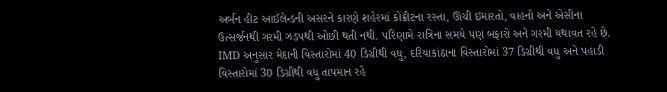અર્બન હીટ આઈલેન્ડની અસરને કારણે શહેરમાં કોંક્રીટના રસ્તા, ઊંચી ઇમારતો, વાહનો અને એસીના ઉત્સર્જનથી ગરમી ઝડપથી ઓછી થતી નથી. પરિણામે રાત્રિના સમયે પણ બફારો અને ગરમી યથાવત રહે છે.
IMD અનુસાર મેદાની વિસ્તારોમાં 40 ડિગ્રીથી વધુ, દરિયાકાંઠાના વિસ્તારોમાં 37 ડિગ્રીથી વધુ અને પહાડી વિસ્તારોમાં 30 ડિગ્રીથી વધુ તાપમાન રહે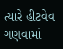ત્યારે હીટવેવ ગણવામાં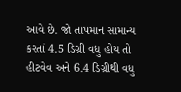આવે છે. જો તાપમાન સામાન્ય કરતાં 4.5 ડિગ્રી વધુ હોય તો હીટવેવ અને 6.4 ડિગ્રીથી વધુ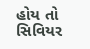હોય તો સિવિયર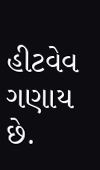હીટવેવ ગણાય છે.